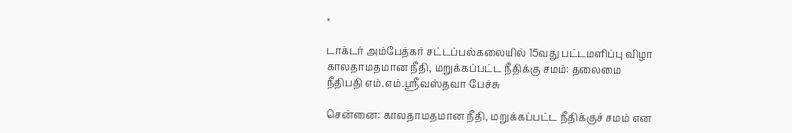×

டாக்டர் அம்பேத்கர் சட்டப்பல்கலையில் 15வது பட்டமளிப்பு விழா காலதாமதமான நீதி, மறுக்கப்பட்ட நீதிக்கு சமம்: தலைமை நீதிபதி எம்.எம்.ஸ்ரீவஸ்தவா பேச்சு

சென்னை: காலதாமதமான நீதி, மறுக்கப்பட்ட நீதிக்குச் சமம் என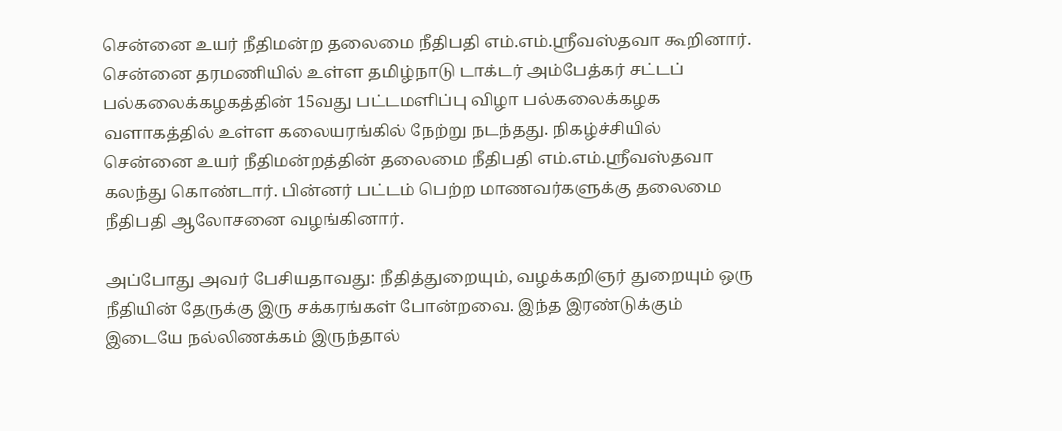சென்னை உயர் நீதிமன்ற தலைமை நீதிபதி எம்.எம்.ஸ்ரீவஸ்தவா கூறினார். சென்னை தரமணியில் உள்ள தமிழ்நாடு டாக்டர் அம்பேத்கர் சட்டப் பல்கலைக்கழகத்தின் 15வது பட்டமளிப்பு விழா பல்கலைக்கழக வளாகத்தில் உள்ள கலையரங்கில் நேற்று நடந்தது. நிகழ்ச்சியில் சென்னை உயர் நீதிமன்றத்தின் தலைமை நீதிபதி எம்.எம்.ஸ்ரீவஸ்தவா கலந்து கொண்டார். பின்னர் பட்டம் பெற்ற மாணவர்களுக்கு தலைமை நீதிபதி ஆலோசனை வழங்கினார்.

அப்போது அவர் பேசியதாவது: நீதித்துறையும், வழக்கறிஞர் துறையும் ஒரு நீதியின் தேருக்கு இரு சக்கரங்கள் போன்றவை. இந்த இரண்டுக்கும் இடையே நல்லிணக்கம் இருந்தால்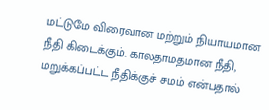மட்டுமே விரைவான மற்றும் நியாயமான நீதி கிடைக்கும். காலதாமதமான நீதி, மறுக்கப்பட்ட நீதிக்குச் சமம் என்பதால்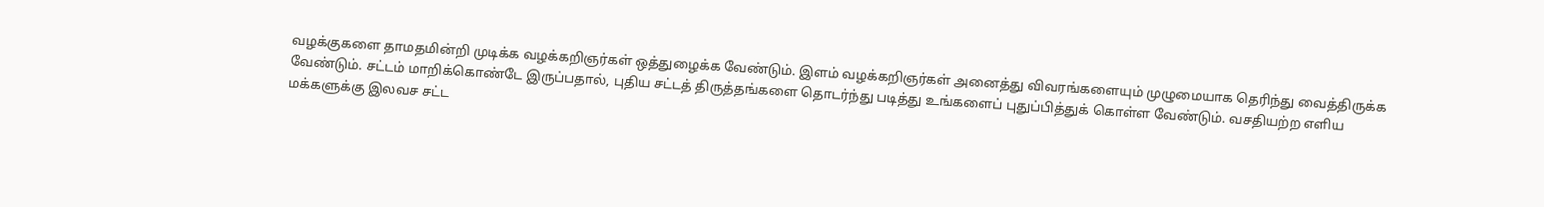வழக்குகளை தாமதமின்றி முடிக்க வழக்கறிஞர்கள் ஒத்துழைக்க வேண்டும். இளம் வழக்கறிஞர்கள் அனைத்து விவரங்களையும் முழுமையாக தெரிந்து வைத்திருக்க வேண்டும். சட்டம் மாறிக்கொண்டே இருப்பதால், புதிய சட்டத் திருத்தங்களை தொடர்ந்து படித்து உங்களைப் புதுப்பித்துக் கொள்ள வேண்டும். வசதியற்ற எளிய மக்களுக்கு இலவச சட்ட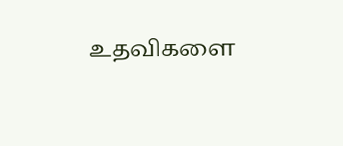உதவிகளை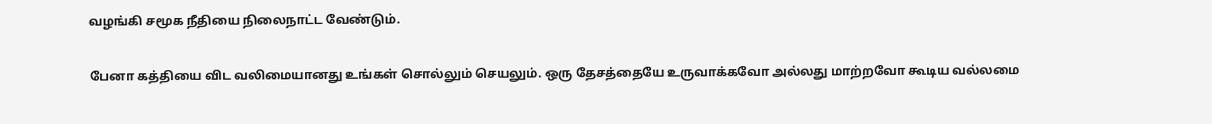வழங்கி சமூக நீதியை நிலைநாட்ட வேண்டும்.

பேனா கத்தியை விட வலிமையானது உங்கள் சொல்லும் செயலும். ஒரு தேசத்தையே உருவாக்கவோ அல்லது மாற்றவோ கூடிய வல்லமை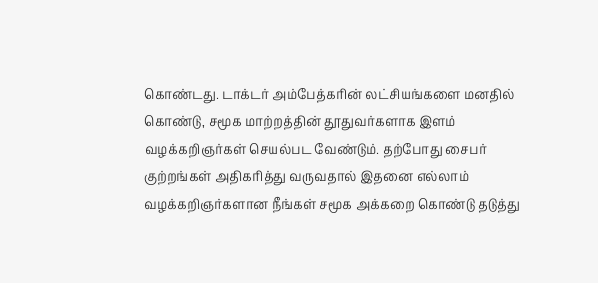கொண்டது. டாக்டர் அம்பேத்கரின் லட்சியங்களை மனதில் கொண்டு, சமூக மாற்றத்தின் தூதுவர்களாக இளம் வழக்கறிஞர்கள் செயல்பட வேண்டும். தற்போது சைபர் குற்றங்கள் அதிகரித்து வருவதால் இதனை எல்லாம் வழக்கறிஞர்களான நீங்கள் சமூக அக்கறை கொண்டு தடுத்து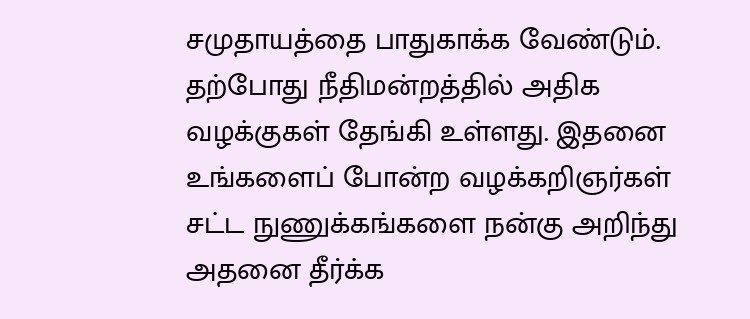சமுதாயத்தை பாதுகாக்க வேண்டும். தற்போது நீதிமன்றத்தில் அதிக வழக்குகள் தேங்கி உள்ளது. இதனை உங்களைப் போன்ற வழக்கறிஞர்கள் சட்ட நுணுக்கங்களை நன்கு அறிந்து அதனை தீர்க்க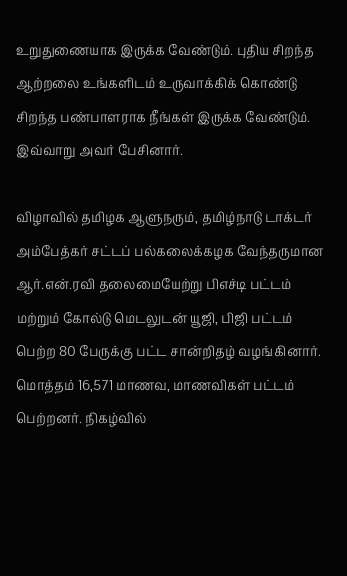உறுதுணையாக இருக்க வேண்டும். புதிய சிறந்த ஆற்றலை உங்களிடம் உருவாக்கிக் கொண்டு சிறந்த பண்பாளராக நீங்கள் இருக்க வேண்டும். இவ்வாறு அவர் பேசினார்.

விழாவில் தமிழக ஆளுநரும், தமிழ்நாடு டாக்டர் அம்பேத்கர் சட்டப் பல்கலைக்கழக வேந்தருமான ஆர்.என்.ரவி தலைமையேற்று பிஎச்டி பட்டம் மற்றும் கோல்டு மெடலுடன் யூஜி, பிஜி பட்டம் பெற்ற 80 பேருக்கு பட்ட சான்றிதழ் வழங்கினார். மொத்தம் 16,571 மாணவ, மாணவிகள் பட்டம் பெற்றனர். நிகழ்வில்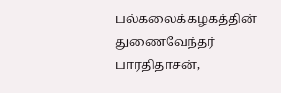பல்கலைக்கழகத்தின் துணைவேந்தர் பாரதிதாசன்,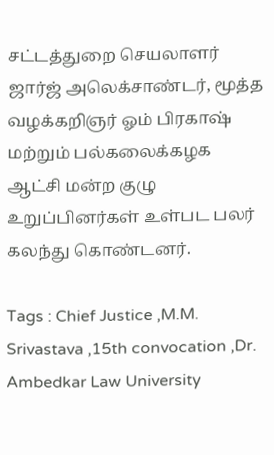சட்டத்துறை செயலாளர் ஜார்ஜ் அலெக்சாண்டர், மூத்த வழக்கறிஞர் ஓம் பிரகாஷ் மற்றும் பல்கலைக்கழக ஆட்சி மன்ற குழு உறுப்பினர்கள் உள்பட பலர் கலந்து கொண்டனர்.

Tags : Chief Justice ,M.M. Srivastava ,15th convocation ,Dr. Ambedkar Law University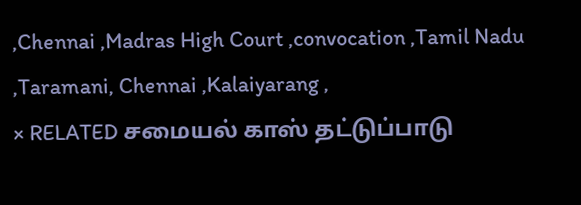,Chennai ,Madras High Court ,convocation ,Tamil Nadu ,Taramani, Chennai ,Kalaiyarang ,
× RELATED சமையல் காஸ் தட்டுப்பாடு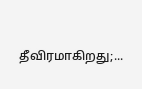தீவிரமாகிறது;...